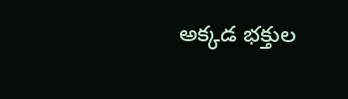అక్కడ భక్తుల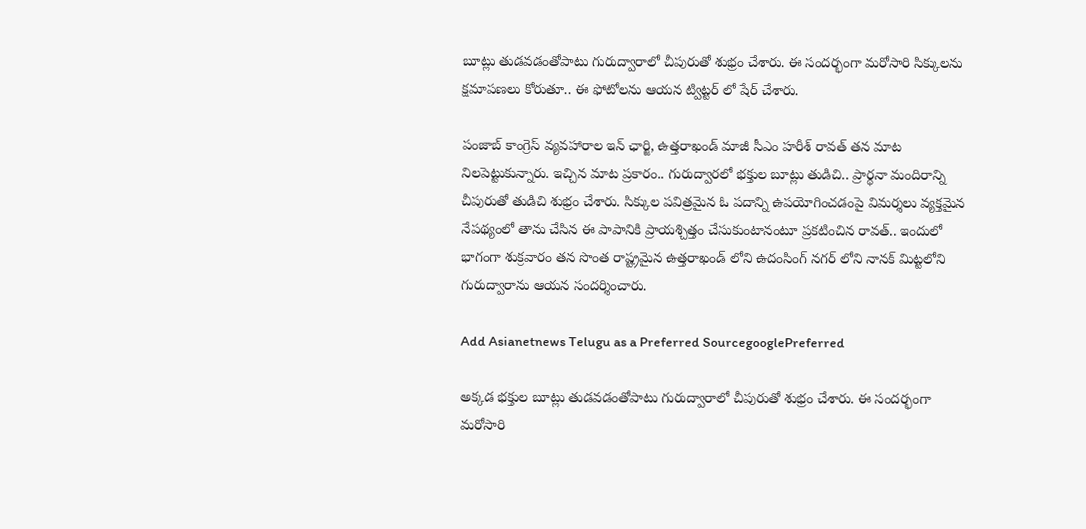బూట్లు తుడవడంతోపాటు గురుద్వారాలో చీపురుతో శుభ్రం చేశారు. ఈ సందర్భంగా మరోసారి సిక్కులను క్షమాపణలు కోరుతూ.. ఈ ఫోటోలను ఆయన ట్విట్టర్ లో షేర్ చేశారు.

పంజాబ్ కాంగ్రెస్ వ్యవహారాల ఇన్ ఛార్జి, ఉత్తరాఖండ్ మాజీ సీఎం హరీశ్ రావత్ తన మాట నిలపెట్టుకున్నారు. ఇచ్చిన మాట ప్రకారం.. గురుద్వారలో భక్తుల బూట్లు తుడిచి.. ప్రార్థనా మందిరాన్ని చీపురుతో తుడిచి శుభ్రం చేశారు. సిక్కుల పవిత్రమైన ఓ పదాన్ని ఉపయోగించడంపై విమర్శలు వ్యక్తమైన నేపథ్యంలో తాను చేసిన ఈ పాపానికి ప్రాయశ్చిత్తం చేసుకుంటానంటూ ప్రకటించిన రావత్.. ఇందులో భాగంగా శుక్రవారం తన సొంత రాష్ట్రమైన ఉత్తరాఖండ్ లోని ఉదంసింగ్ నగర్ లోని నానక్ మిట్టలోని గురుద్వారాను ఆయన సందర్శించారు.

Add Asianetnews Telugu as a Preferred SourcegooglePreferred

అక్కడ భక్తుల బూట్లు తుడవడంతోపాటు గురుద్వారాలో చీపురుతో శుభ్రం చేశారు. ఈ సందర్భంగా మరోసారి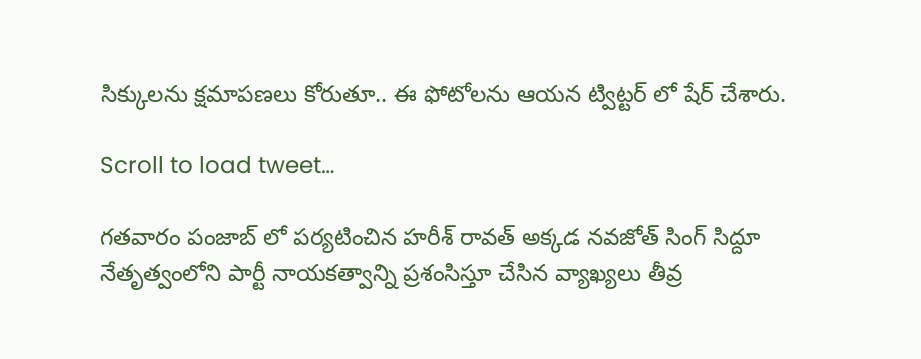సిక్కులను క్షమాపణలు కోరుతూ.. ఈ ఫోటోలను ఆయన ట్విట్టర్ లో షేర్ చేశారు.

Scroll to load tweet…

గతవారం పంజాబ్ లో పర్యటించిన హరీశ్ రావత్ అక్కడ నవజోత్ సింగ్ సిద్దూ నేతృత్వంలోని పార్టీ నాయకత్వాన్ని ప్రశంసిస్తూ చేసిన వ్యాఖ్యలు తీవ్ర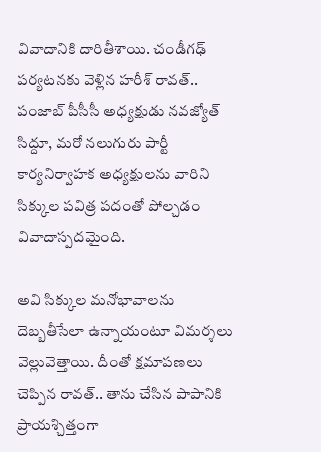వివాదానికి దారితీశాయి. చండీగఢ్ పర్యటనకు వెళ్లిన హరీశ్ రావత్.. పంజాబ్ పీసీసీ అధ్యక్షుడు నవజ్యోత్ సిద్దూ, మరో నలుగురు పార్టీ కార్యనిర్వాహక అధ్యక్షులను వారిని సిక్కుల పవిత్ర పదంతో పోల్చడం వివాదాస్పదమైంది.

అవి సిక్కుల మనోభావాలను దెబ్బతీసేలా ఉన్నాయంటూ విమర్శలు వెల్లువెత్తాయి. దీంతో క్షమాపణలు చెప్పిన రావత్.. తాను చేసిన పాపానికి ప్రాయశ్చిత్తంగా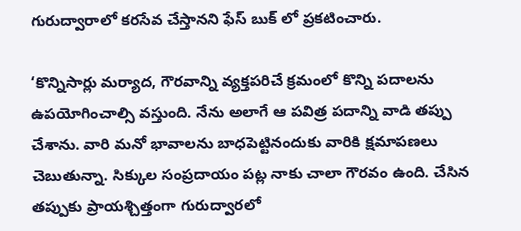గురుద్వారాలో కరసేవ చేస్తానని ఫేస్ బుక్ లో ప్రకటించారు.

‘కొన్నిసార్లు మర్యాద, గౌరవాన్ని వ్యక్తపరిచే క్రమంలో కొన్ని పదాలను ఉపయోగించాల్సి వస్తుంది. నేను అలాగే ఆ పవిత్ర పదాన్ని వాడి తప్పు చేశాను. వారి మనో భావాలను బాధపెట్టినందుకు వారికి క్షమాపణలు చెబుతున్నా. సిక్కుల సంప్రదాయం పట్ల నాకు చాలా గౌరవం ఉంది. చేసిన తప్పుకు ప్రాయశ్చిత్తంగా గురుద్వారలో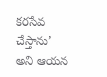కరసేవ చేస్తాను’ అని ఆయన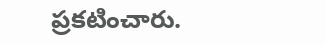ప్రకటించారు.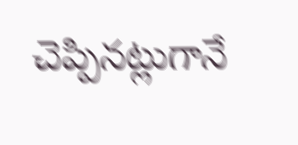చెప్పినట్లుగానే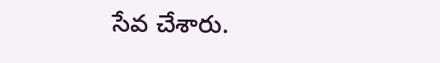సేవ చేశారు.